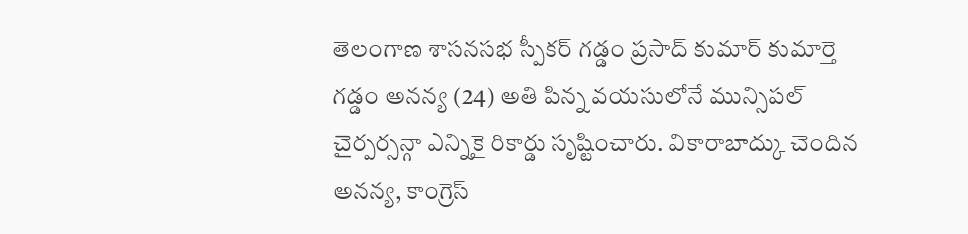తెలంగాణ శాసనసభ స్పీకర్ గడ్డం ప్రసాద్ కుమార్ కుమార్తె గడ్డం అనన్య (24) అతి పిన్న వయసులోనే మున్సిపల్ చైర్పర్సన్గా ఎన్నికై రికార్డు సృష్టించారు. వికారాబాద్కు చెందిన అనన్య, కాంగ్రెస్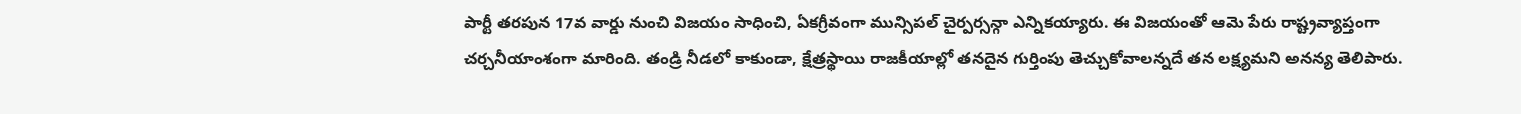పార్టీ తరపున 17వ వార్డు నుంచి విజయం సాధించి, ఏకగ్రీవంగా మున్సిపల్ చైర్పర్సన్గా ఎన్నికయ్యారు. ఈ విజయంతో ఆమె పేరు రాష్ట్రవ్యాప్తంగా చర్చనీయాంశంగా మారింది. తండ్రి నీడలో కాకుండా, క్షేత్రస్థాయి రాజకీయాల్లో తనదైన గుర్తింపు తెచ్చుకోవాలన్నదే తన లక్ష్యమని అనన్య తెలిపారు.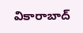వికారాబాద్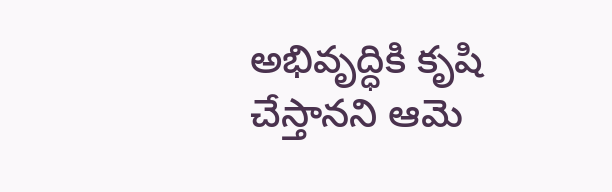అభివృద్ధికి కృషి చేస్తానని ఆమె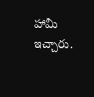హామీ ఇచ్చారు.